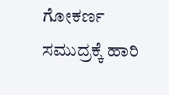ಗೋಕರ್ಣ ಸಮುದ್ರಕ್ಕೆ ಹಾರಿ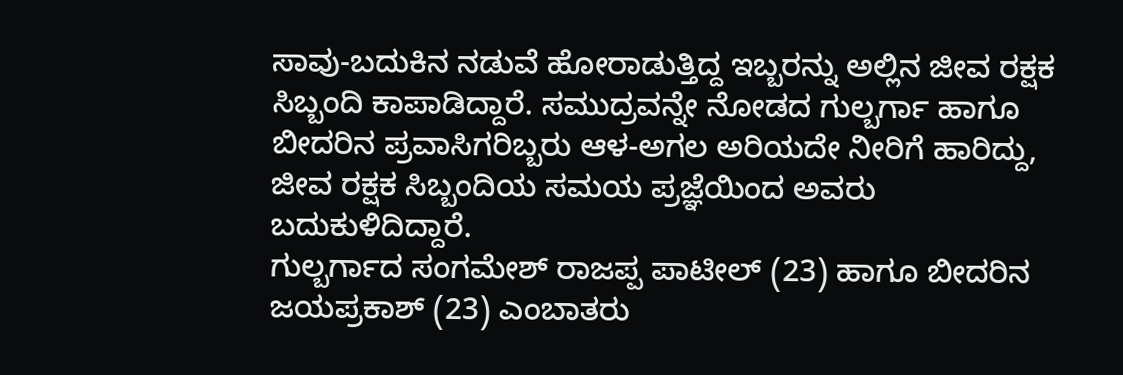ಸಾವು-ಬದುಕಿನ ನಡುವೆ ಹೋರಾಡುತ್ತಿದ್ದ ಇಬ್ಬರನ್ನು ಅಲ್ಲಿನ ಜೀವ ರಕ್ಷಕ ಸಿಬ್ಬಂದಿ ಕಾಪಾಡಿದ್ದಾರೆ. ಸಮುದ್ರವನ್ನೇ ನೋಡದ ಗುಲ್ಬರ್ಗಾ ಹಾಗೂ ಬೀದರಿನ ಪ್ರವಾಸಿಗರಿಬ್ಬರು ಆಳ-ಅಗಲ ಅರಿಯದೇ ನೀರಿಗೆ ಹಾರಿದ್ದು, ಜೀವ ರಕ್ಷಕ ಸಿಬ್ಬಂದಿಯ ಸಮಯ ಪ್ರಜ್ಞೆಯಿಂದ ಅವರು ಬದುಕುಳಿದಿದ್ದಾರೆ.
ಗುಲ್ಬರ್ಗಾದ ಸಂಗಮೇಶ್ ರಾಜಪ್ಪ ಪಾಟೀಲ್ (23) ಹಾಗೂ ಬೀದರಿನ ಜಯಪ್ರಕಾಶ್ (23) ಎಂಬಾತರು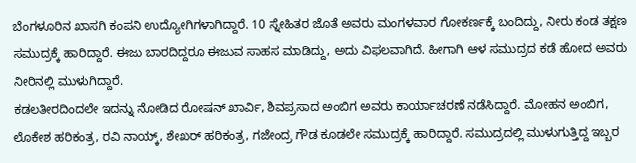ಬೆಂಗಳೂರಿನ ಖಾಸಗಿ ಕಂಪನಿ ಉದ್ಯೋಗಿಗಳಾಗಿದ್ದಾರೆ. 10 ಸ್ನೇಹಿತರ ಜೊತೆ ಅವರು ಮಂಗಳವಾರ ಗೋಕರ್ಣಕ್ಕೆ ಬಂದಿದ್ದು, ನೀರು ಕಂಡ ತಕ್ಷಣ ಸಮುದ್ರಕ್ಕೆ ಹಾರಿದ್ದಾರೆ. ಈಜು ಬಾರದಿದ್ದರೂ ಈಜುವ ಸಾಹಸ ಮಾಡಿದ್ದು, ಅದು ವಿಫಲವಾಗಿದೆ. ಹೀಗಾಗಿ ಆಳ ಸಮುದ್ರದ ಕಡೆ ಹೋದ ಅವರು ನೀರಿನಲ್ಲಿ ಮುಳುಗಿದ್ದಾರೆ.
ಕಡಲತೀರದಿಂದಲೇ ಇದನ್ನು ನೋಡಿದ ರೋಷನ್ ಖಾರ್ವಿ, ಶಿವಪ್ರಸಾದ ಅಂಬಿಗ ಅವರು ಕಾರ್ಯಾಚರಣೆ ನಡೆಸಿದ್ದಾರೆ. ಮೋಹನ ಅಂಬಿಗ, ಲೊಕೇಶ ಹರಿಕಂತ್ರ, ರವಿ ನಾಯ್ಕ್, ಶೇಖರ್ ಹರಿಕಂತ್ರ, ಗಜೇಂದ್ರ ಗೌಡ ಕೂಡಲೇ ಸಮುದ್ರಕ್ಕೆ ಹಾರಿದ್ದಾರೆ. ಸಮುದ್ರದಲ್ಲಿ ಮುಳುಗುತ್ತಿದ್ದ ಇಬ್ಬರ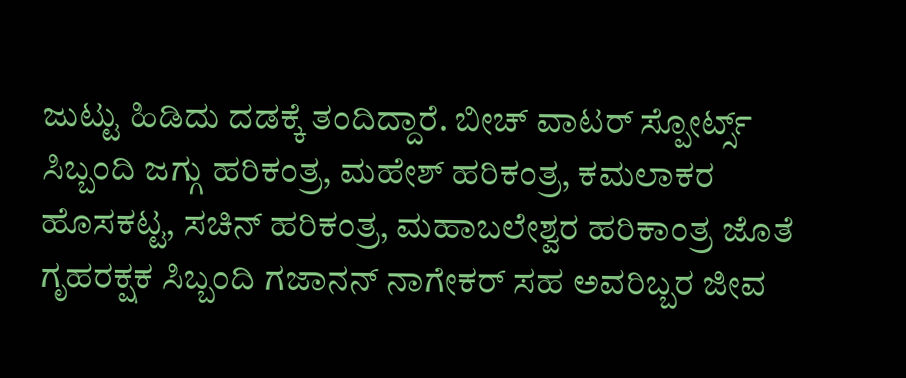ಜುಟ್ಟು ಹಿಡಿದು ದಡಕ್ಕೆ ತಂದಿದ್ದಾರೆ. ಬೀಚ್ ವಾಟರ್ ಸ್ಪೋರ್ಟ್ಸ್ ಸಿಬ್ಬಂದಿ ಜಗ್ಗು ಹರಿಕಂತ್ರ, ಮಹೇಶ್ ಹರಿಕಂತ್ರ, ಕಮಲಾಕರ ಹೊಸಕಟ್ಟ, ಸಚಿನ್ ಹರಿಕಂತ್ರ, ಮಹಾಬಲೇಶ್ವರ ಹರಿಕಾಂತ್ರ ಜೊತೆ ಗೃಹರಕ್ಷಕ ಸಿಬ್ಬಂದಿ ಗಜಾನನ್ ನಾಗೇಕರ್ ಸಹ ಅವರಿಬ್ಬರ ಜೀವ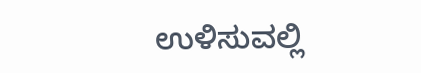ಉಳಿಸುವಲ್ಲಿ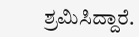ಶ್ರಮಿಸಿದ್ದಾರೆ.